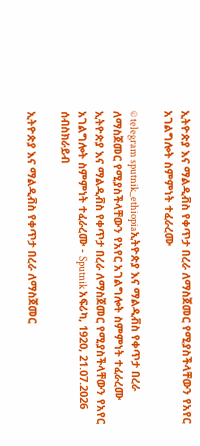ኢትዮጵያ እና ማልዲቭስ የቀጥታ በረራ ለማስጀመር የሚያስችላቸውን የአየር አገልግሎት ስምምነት ተፈራረሙ

© telegram sputnik_ethiopiaኢትዮጵያ እና ማልዲቭስ የቀጥታ በረራ ለማስጀመር የሚያስችላቸውን የአየር አገልግሎት ስምምነት ተፈራረሙ
ኢትዮጵያ እና ማልዲቭስ የቀጥታ በረራ ለማስጀመር የሚያስችላቸውን የአየር አገልግሎት ስምምነት ተፈራረሙ - Sputnik አፍሪካ, 1920, 21.07.2026
ሰብስክራይብ

ኢትዮጵያ እና ማልዲቭስ የቀጥታ በረራ ለማስጀመር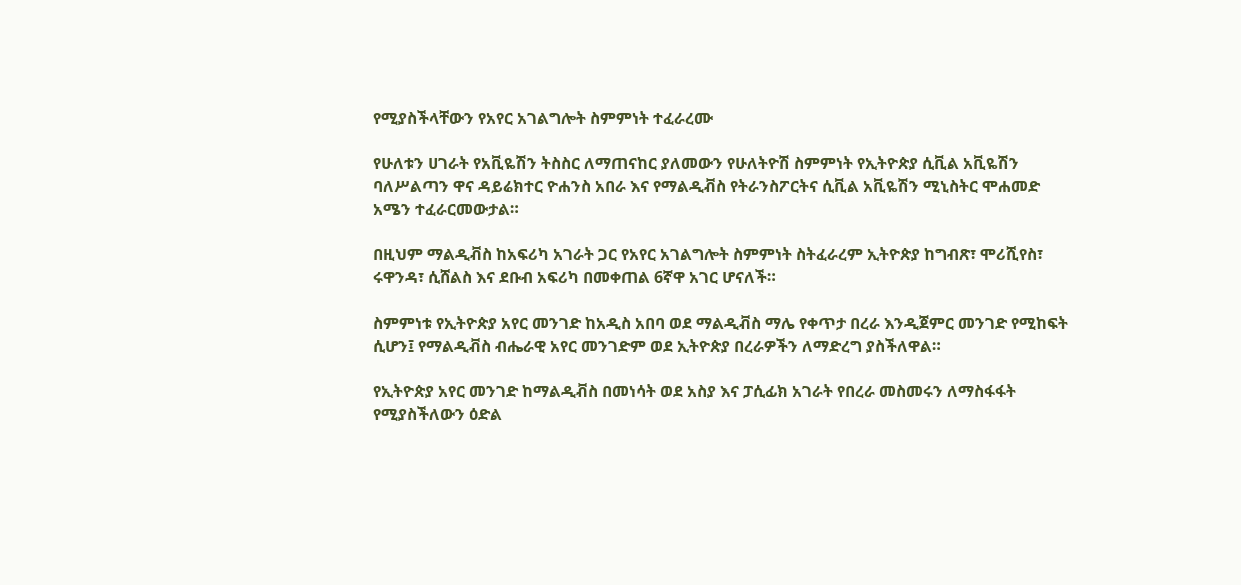የሚያስችላቸውን የአየር አገልግሎት ስምምነት ተፈራረሙ

የሁለቱን ሀገራት የአቪዬሽን ትስስር ለማጠናከር ያለመውን የሁለትዮሽ ስምምነት የኢትዮጵያ ሲቪል አቪዬሽን ባለሥልጣን ዋና ዳይሬክተር ዮሐንስ አበራ እና የማልዲቭስ የትራንስፖርትና ሲቪል አቪዬሽን ሚኒስትር ሞሐመድ አሜን ተፈራርመውታል።

በዚህም ማልዲቭስ ከአፍሪካ አገራት ጋር የአየር አገልግሎት ስምምነት ስትፈራረም ኢትዮጵያ ከግብጽ፣ ሞሪሺየስ፣ ሩዋንዳ፣ ሲሸልስ እና ደቡብ አፍሪካ በመቀጠል 6ኛዋ አገር ሆናለች።

ስምምነቱ የኢትዮጵያ አየር መንገድ ከአዲስ አበባ ወደ ማልዲቭስ ማሌ የቀጥታ በረራ እንዲጀምር መንገድ የሚከፍት ሲሆን፤ የማልዲቭስ ብሔራዊ አየር መንገድም ወደ ኢትዮጵያ በረራዎችን ለማድረግ ያስችለዋል።

የኢትዮጵያ አየር መንገድ ከማልዲቭስ በመነሳት ወደ አስያ እና ፓሲፊክ አገራት የበረራ መስመሩን ለማስፋፋት የሚያስችለውን ዕድል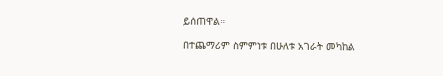ይሰጠዋል።

በተጨማሪም ስምምነቱ በሁለቱ አገራት መካከል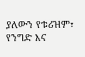ያለውን የቱሪዝም፣ የንግድ እና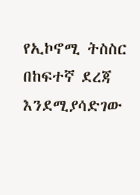የኢኮኖሚ ትስስር በከፍተኛ ደረጃ እንደሚያሳድገው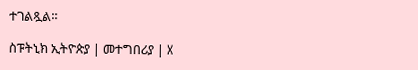ተገልጿል።

ስፑትኒክ ኢትዮጵያ | መተግበሪያ | X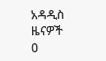አዳዲስ ዜናዎች
0